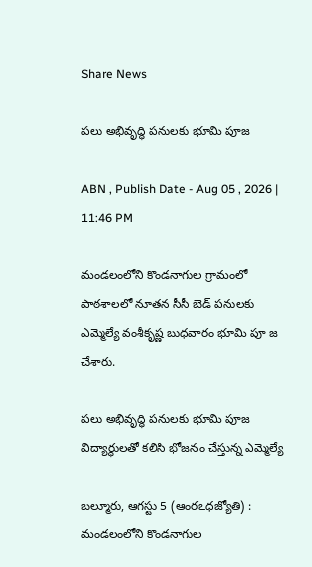Share News

పలు అభివృద్ధి పనులకు భూమి పూజ

ABN , Publish Date - Aug 05 , 2026 | 11:46 PM

మండలంలోని కొండనాగుల గ్రామంలో పాఠశాలలో నూతన సీసీ బెడ్‌ పనులకు ఎమ్మెల్యే వంశీకృష్ణ బుధవారం భూమి పూ జ చేశారు.

పలు అభివృద్ధి పనులకు భూమి పూజ
విద్యార్థులతో కలిసి భోజనం చేస్తున్న ఎమ్మెల్యే

బల్మూరు, ఆగస్టు 5 (ఆంరఽధజ్యోతి) : మండలంలోని కొండనాగుల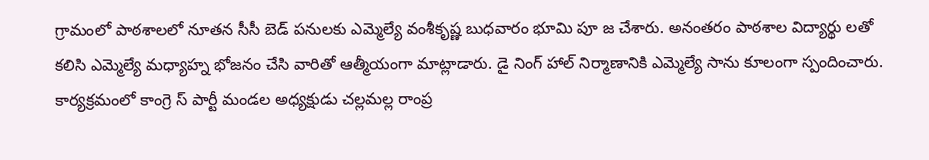గ్రామంలో పాఠశాలలో నూతన సీసీ బెడ్‌ పనులకు ఎమ్మెల్యే వంశీకృష్ణ బుధవారం భూమి పూ జ చేశారు. అనంతరం పాఠశాల విద్యార్థు లతో కలిసి ఎమ్మెల్యే మధ్యాహ్న భోజనం చేసి వారితో ఆత్మీయంగా మాట్లాడారు. డై నింగ్‌ హాల్‌ నిర్మాణానికి ఎమ్మెల్యే సాను కూలంగా స్పందించారు. కార్యక్రమంలో కాంగ్రె స్‌ పార్టీ మండల అధ్యక్షుడు చల్లమల్ల రాంప్ర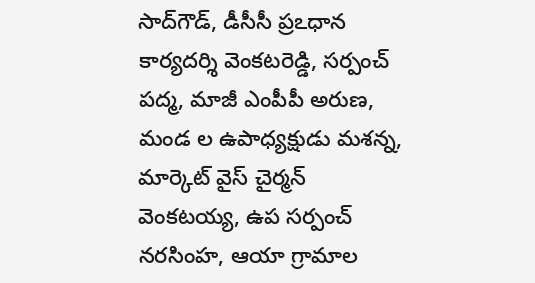సాద్‌గౌడ్‌, డీసీసీ ప్రఽధాన కార్యదర్శి వెంకటరెడ్డి, సర్పంచ్‌ పద్మ, మాజీ ఎంపీపీ అరుణ, మండ ల ఉపాధ్యక్షుడు మశన్న, మార్కెట్‌ వైస్‌ చైర్మన్‌ వెంకటయ్య, ఉప సర్పంచ్‌ నరసింహ, ఆయా గ్రామాల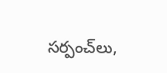సర్పంచ్‌లు,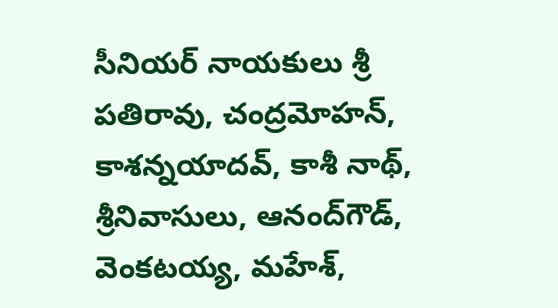సీనియర్‌ నాయకులు శ్రీ పతిరావు, చంద్రమోహన్‌, కాశన్నయాదవ్‌, కాశీ నాథ్‌, శ్రీనివాసులు, ఆనంద్‌గౌడ్‌, వెంకటయ్య, మహేశ్‌,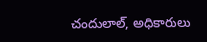చందులాల్‌, అధికారులు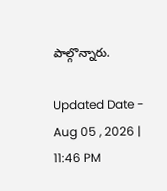పాల్గొన్నారు.

Updated Date - Aug 05 , 2026 | 11:46 PM